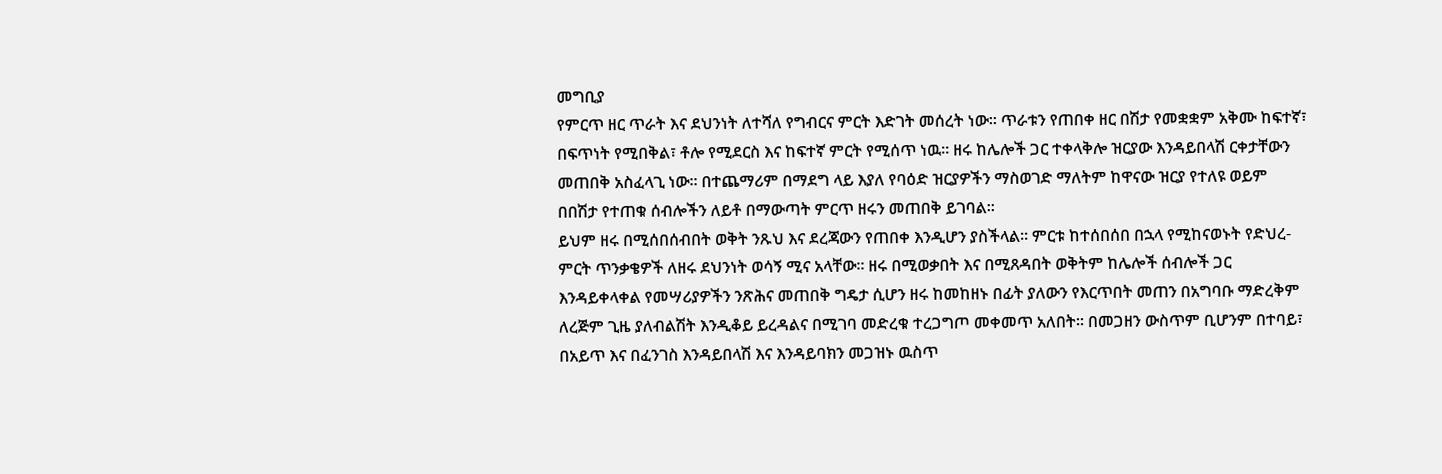መግቢያ
የምርጥ ዘር ጥራት እና ደህንነት ለተሻለ የግብርና ምርት እድገት መሰረት ነው። ጥራቱን የጠበቀ ዘር በሽታ የመቋቋም አቅሙ ከፍተኛ፣ በፍጥነት የሚበቅል፣ ቶሎ የሚደርስ እና ከፍተኛ ምርት የሚሰጥ ነዉ። ዘሩ ከሌሎች ጋር ተቀላቅሎ ዝርያው እንዳይበላሽ ርቀታቸውን መጠበቅ አስፈላጊ ነው። በተጨማሪም በማደግ ላይ እያለ የባዕድ ዝርያዎችን ማስወገድ ማለትም ከዋናው ዝርያ የተለዩ ወይም በበሽታ የተጠቁ ሰብሎችን ለይቶ በማውጣት ምርጥ ዘሩን መጠበቅ ይገባል።
ይህም ዘሩ በሚሰበሰብበት ወቅት ንጹህ እና ደረጃውን የጠበቀ እንዲሆን ያስችላል። ምርቱ ከተሰበሰበ በኋላ የሚከናወኑት የድህረ-ምርት ጥንቃቄዎች ለዘሩ ደህንነት ወሳኝ ሚና አላቸው። ዘሩ በሚወቃበት እና በሚጸዳበት ወቅትም ከሌሎች ሰብሎች ጋር እንዳይቀላቀል የመሣሪያዎችን ንጽሕና መጠበቅ ግዴታ ሲሆን ዘሩ ከመከዘኑ በፊት ያለውን የእርጥበት መጠን በአግባቡ ማድረቅም ለረጅም ጊዜ ያለብልሽት እንዲቆይ ይረዳልና በሚገባ መድረቁ ተረጋግጦ መቀመጥ አለበት። በመጋዘን ውስጥም ቢሆንም በተባይ፣ በአይጥ እና በፈንገስ እንዳይበላሽ እና እንዳይባክን መጋዝኑ ዉስጥ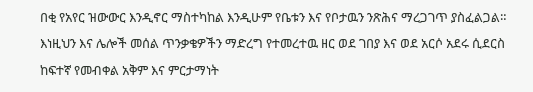በቂ የአየር ዝውውር እንዲኖር ማስተካከል እንዲሁም የቤቱን እና የቦታዉን ንጽሕና ማረጋገጥ ያስፈልጋል። እነዚህን እና ሌሎች መሰል ጥንቃቄዎችን ማድረግ የተመረተዉ ዘር ወደ ገበያ እና ወደ አርሶ አደሩ ሲደርስ ከፍተኛ የመብቀል አቅም እና ምርታማነት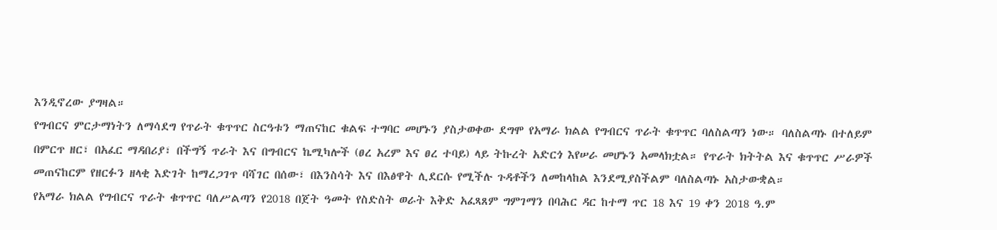እንዲኖረው ያግዛል።
የግብርና ምርታማነትን ለማሳደግ የጥራት ቁጥጥር ስርዓቱን ማጠናከር ቁልፍ ተግባር መሆኑን ያስታወቀው ደግሞ የአማራ ክልል የግብርና ጥራት ቁጥጥር ባለስልጣን ነው። ባለስልጣኑ በተለይም በምርጥ ዘር፣ በአፈር ማዳበሪያ፣ በችግኝ ጥራት እና በግብርና ኬሚካሎች (ፀረ አረም እና ፀረ ተባይ) ላይ ትኩረት አድርጎ እየሠራ መሆኑን አመላክቷል። የጥራት ክትትል እና ቁጥጥር ሥራዎች መጠናከርም የዘርፉን ዘላቂ እድገት ከማረጋገጥ ባሻገር በሰው፣ በእንስሳት እና በእፅዋት ሊደርሱ የሚችሉ ጉዳቶችን ለመከላከል እንደሚያስችልም ባለስልጣኑ አስታውቋል።
የአማራ ክልል የግብርና ጥራት ቁጥጥር ባለሥልጣን የ2018 በጀት ዓመት የስድስት ወራት እቅድ አፈጻጸም ግምገማን በባሕር ዳር ከተማ ጥር 18 እና 19 ቀን 2018 ዓ.ም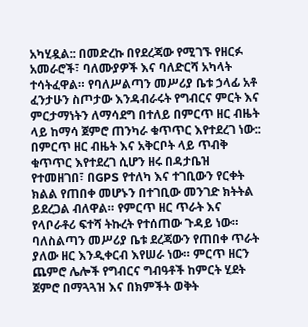አካሂዷል:: በመድረኩ በየደረጃው የሚገኙ የዘርፉ አመራሮች፣ ባለሙያዎች እና ባለድርሻ አካላት ተሳትፈዋል። የባለሥልጣን መሥሪያ ቤቱ ኃላፊ አቶ ፈንታሁን ስጦታው እንዳብራሩት የግብርና ምርት እና ምርታማነትን ለማሳደግ በተለይ በምርጥ ዘር ብዜት ላይ ከማሳ ጀምሮ ጠንካራ ቁጥጥር እየተደረገ ነው:: በምርጥ ዘር ብዜት እና አቅርቦት ላይ ጥብቅ ቁጥጥር እየተደረገ ሲሆን ዘሩ በዳታቤዝ የተመዘገበ፣ በGPS የተለካ እና ተገቢውን የርቀት ክልል የጠበቀ መሆኑን በተገቢው መንገድ ክትትል ይደረጋል ብለዋል። የምርጥ ዘር ጥራት እና የላቦራቶሪ ፍተሻ ትኩረት የተሰጠው ጉዳይ ነው። ባለስልጣን መሥሪያ ቤቱ ደረጃውን የጠበቀ ጥራት ያለው ዘር እንዲቀርብ እየሠራ ነው። ምርጥ ዘርን ጨምሮ ሌሎች የግብርና ግብዓቶች ከምርት ሂደት ጀምሮ በማጓጓዝ እና በክምችት ወቅት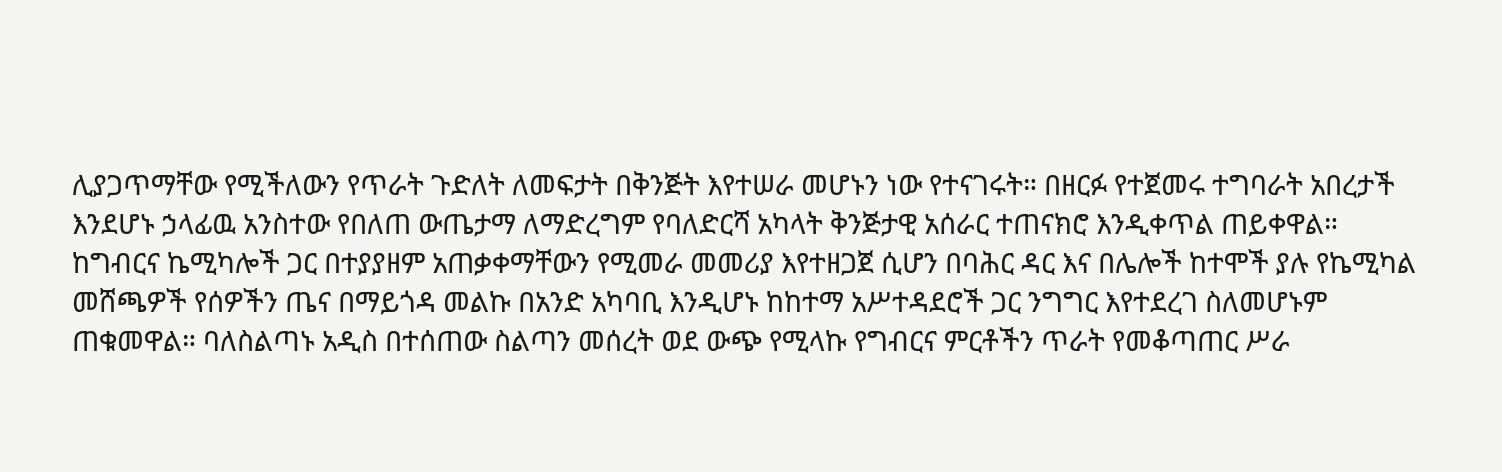ሊያጋጥማቸው የሚችለውን የጥራት ጉድለት ለመፍታት በቅንጅት እየተሠራ መሆኑን ነው የተናገሩት። በዘርፉ የተጀመሩ ተግባራት አበረታች እንደሆኑ ኃላፊዉ አንስተው የበለጠ ውጤታማ ለማድረግም የባለድርሻ አካላት ቅንጅታዊ አሰራር ተጠናክሮ እንዲቀጥል ጠይቀዋል። ከግብርና ኬሚካሎች ጋር በተያያዘም አጠቃቀማቸውን የሚመራ መመሪያ እየተዘጋጀ ሲሆን በባሕር ዳር እና በሌሎች ከተሞች ያሉ የኬሚካል መሸጫዎች የሰዎችን ጤና በማይጎዳ መልኩ በአንድ አካባቢ እንዲሆኑ ከከተማ አሥተዳደሮች ጋር ንግግር እየተደረገ ስለመሆኑም ጠቁመዋል። ባለስልጣኑ አዲስ በተሰጠው ስልጣን መሰረት ወደ ውጭ የሚላኩ የግብርና ምርቶችን ጥራት የመቆጣጠር ሥራ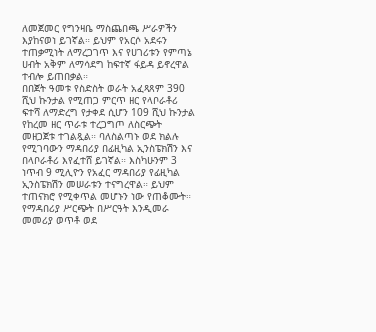ለመጀመር የግንዛቤ ማስጨበጫ ሥራዎችን እያከናወነ ይገኛል። ይህም የአርሶ አደሩን ተጠቃሚነት ለማረጋገጥ እና የሀገሪቱን የምጣኔ ሀብት አቅም ለማሳደግ ከፍተኛ ፋይዳ ይኖረዋል ተብሎ ይጠበቃል።
በበጀት ዓመቱ የስድስት ወራት አፈጻጸም 390 ሺህ ኩንታል የሚጠጋ ምርጥ ዘር የላቦራቶሪ ፍተሻ ለማድረግ የታቀደ ሲሆን 109 ሺህ ኩንታል የከረመ ዘር ጥራቱ ተረጋግጦ ለስርጭት መዘጋጀቱ ተገልጿል። ባለስልጣኑ ወደ ክልሉ የሚገባውን ማዳበሪያ በፊዚካል ኢንስፔክሽን እና በላቦራቶሪ እየፈተሸ ይገኛል። እስካሁንም 3 ነጥብ 9 ሚሊዮን የአፈር ማዳበሪያ የፊዚካል ኢንስፔክሽን መሠራቱን ተናግረዋል። ይህም ተጠናክሮ የሚቀጥል መሆኑን ነው የጠቆሙት። የማዳበሪያ ሥርጭት በሥርዓት እንዲመራ መመሪያ ወጥቶ ወደ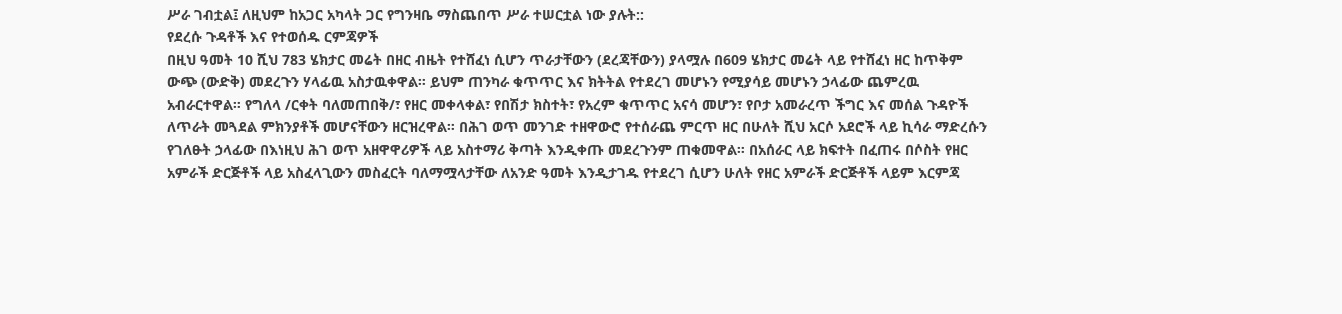ሥራ ገብቷል፤ ለዚህም ከአጋር አካላት ጋር የግንዛቤ ማስጨበጥ ሥራ ተሠርቷል ነው ያሉት::
የደረሱ ጉዳቶች እና የተወሰዱ ርምጃዎች
በዚህ ዓመት 10 ሺህ 783 ሄክታር መሬት በዘር ብዜት የተሸፈነ ሲሆን ጥራታቸውን (ደረጃቸውን) ያላሟሉ በ609 ሄክታር መሬት ላይ የተሸፈነ ዘር ከጥቅም ውጭ (ውድቅ) መደረጉን ሃላፊዉ አስታዉቀዋል። ይህም ጠንካራ ቁጥጥር እና ክትትል የተደረገ መሆኑን የሚያሳይ መሆኑን ኃላፊው ጨምረዉ አብራርተዋል። የግለላ /ርቀት ባለመጠበቅ/፣ የዘር መቀላቀል፣ የበሽታ ክስተት፣ የአረም ቁጥጥር አናሳ መሆን፣ የቦታ አመራረጥ ችግር እና መሰል ጉዳዮች ለጥራት መጓደል ምክንያቶች መሆናቸውን ዘርዝረዋል። በሕገ ወጥ መንገድ ተዘዋውሮ የተሰራጨ ምርጥ ዘር በሁለት ሺህ አርሶ አደሮች ላይ ኪሳራ ማድረሱን የገለፁት ኃላፊው በእነዚህ ሕገ ወጥ አዘዋዋሪዎች ላይ አስተማሪ ቅጣት እንዲቀጡ መደረጉንም ጠቁመዋል። በአሰራር ላይ ክፍተት በፈጠሩ በሶስት የዘር አምራች ድርጅቶች ላይ አስፈላጊውን መስፈርት ባለማሟላታቸው ለአንድ ዓመት እንዲታገዱ የተደረገ ሲሆን ሁለት የዘር አምራች ድርጅቶች ላይም እርምጃ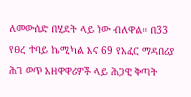ለመውሰድ በሂደት ላይ ነው ብለዋል። በ33 የፀረ ተባይ ኬሚካል እና 69 የአፈር ማዳበሪያ ሕገ ወጥ አዘዋዋሪዎች ላይ ሕጋዊ ቅጣት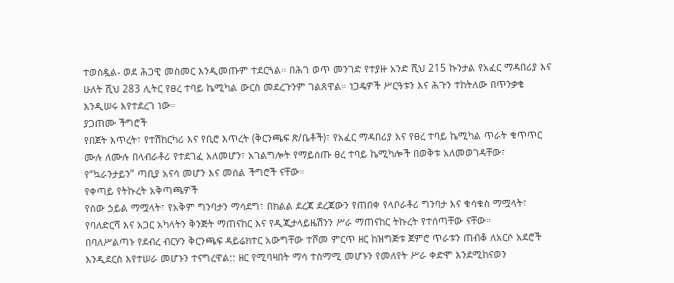ተወስዷል- ወደ ሕጋዊ መስመር እንዲመጡም ተደርጓል። በሕገ ወጥ መንገድ የተያዙ አንድ ሺህ 215 ኩንታል የአፈር ማዳበሪያ እና ሁለት ሺህ 283 ሊትር የፀረ ተባይ ኬሚካል ውርስ መደረጉንም ገልጸዋል። ነጋዴዎች ሥርዓቱን እና ሕጉን ተከትለው በጥንቃቄ እንዲሠሩ እየተደረገ ነው።
ያጋጠሙ ችግሮች
የበጀት እጥረት፣ የተሽከርካሪ እና የቢሮ እጥረት (ቅርንጫፍ ጽ/ቤቶች)፣ የአፈር ማዳበሪያ እና የፀረ ተባይ ኬሚካል ጥራት ቁጥጥር ሙሉ ለሙሉ በላብራቶሪ የተደገፈ አለመሆን፣ አገልግሎት የማይሰጡ ፀረ ተባይ ኬሚካሎች በወቅቱ አለመወገዳቸው፣ የ“ኳራንታይን” ጣቢያ አናሳ መሆን እና መሰል ችግሮች ናቸው።
የቀጣይ የትኩረት አቅጣጫዎች
የሰው ኃይል ማሟላት፣ የአቅም ግንባታን ማሳደግ፣ በክልል ደረጃ ደረጃውን የጠበቀ የላቦራቶሪ ግንባታ እና ቁሳቁስ ማሟላት፣ የባለድርሻ እና አጋር አካላትን ቅንጅት ማጠናከር እና የዲጂታላይዜሽንን ሥራ ማጠናከር ትኩረት የተሰጣቸው ናቸው።
በባለሥልጣኑ የደብረ ብርሃን ቅርንጫፍ ዳይሬክተር አውግቸው ተሾመ ምርጥ ዘር ከዝግጅቱ ጀምሮ ጥራቱን ጠብቆ ለአርሶ አደሮች እንዲደርስ እየተሠራ መሆኑን ተናግረዋል:: ዘር የሚባዛበት ማሳ ተስማሚ መሆኑን የመለየት ሥራ ቀድሞ እንደሚከናወን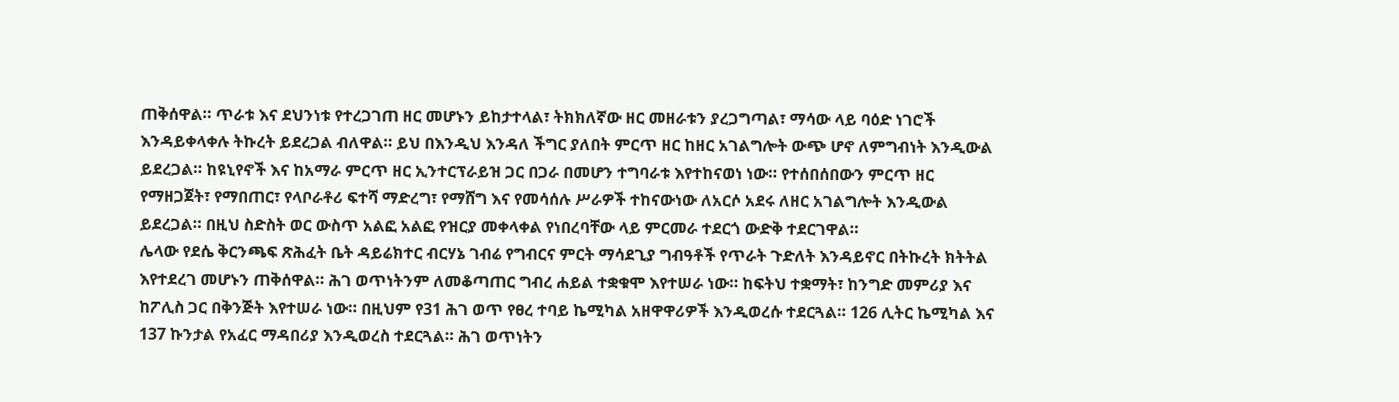ጠቅሰዋል። ጥራቱ እና ደህንነቱ የተረጋገጠ ዘር መሆኑን ይከታተላል፣ ትክክለኛው ዘር መዘራቱን ያረጋግጣል፣ ማሳው ላይ ባዕድ ነገሮች እንዳይቀላቀሉ ትኩረት ይደረጋል ብለዋል። ይህ በእንዲህ እንዳለ ችግር ያለበት ምርጥ ዘር ከዘር አገልግሎት ውጭ ሆኖ ለምግብነት እንዲውል ይደረጋል። ከዩኒየኖች እና ከአማራ ምርጥ ዘር ኢንተርፕራይዝ ጋር በጋራ በመሆን ተግባራቱ እየተከናወነ ነው። የተሰበሰበውን ምርጥ ዘር የማዘጋጀት፣ የማበጠር፣ የላቦራቶሪ ፍተሻ ማድረግ፣ የማሸግ እና የመሳሰሉ ሥራዎች ተከናውነው ለአርሶ አደሩ ለዘር አገልግሎት እንዲውል ይደረጋል። በዚህ ስድስት ወር ውስጥ አልፎ አልፎ የዝርያ መቀላቀል የነበረባቸው ላይ ምርመራ ተደርጎ ውድቅ ተደርገዋል።
ሌላው የደሴ ቅርንጫፍ ጽሕፈት ቤት ዳይሬክተር ብርሃኔ ገብሬ የግብርና ምርት ማሳደጊያ ግብዓቶች የጥራት ጉድለት እንዳይኖር በትኩረት ክትትል እየተደረገ መሆኑን ጠቅሰዋል። ሕገ ወጥነትንም ለመቆጣጠር ግብረ ሐይል ተቋቁሞ እየተሠራ ነው። ከፍትህ ተቋማት፣ ከንግድ መምሪያ እና ከፖሊስ ጋር በቅንጅት እየተሠራ ነው። በዚህም የ31 ሕገ ወጥ የፀረ ተባይ ኬሚካል አዘዋዋሪዎች እንዲወረሱ ተደርጓል። 126 ሊትር ኬሚካል እና 137 ኩንታል የአፈር ማዳበሪያ እንዲወረስ ተደርጓል። ሕገ ወጥነትን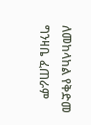ለመከላከል የቅድመ ግንዛቤ ፈጠራም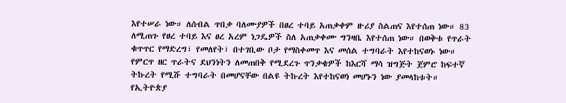እየተሠራ ነው። ለሰብል ጥበቃ ባለሙያዎች በፀረ ተባይ አጠቃቀም ዙሪያ ስልጠና እየተሰጠ ነው። 83 ለሚጠጉ የፀረ ተባይ እና ፀረ አረም ነጋዴዎች ስለ አጠቃቀሙ ግንዛቤ እየተሰጠ ነው። በወቅቱ የጥራት ቁጥጥር የማድረግ፣ የመለየት፣ በተገቢው ቦታ የማስቀመጥ እና መሰል ተግባራት እየተከናወኑ ነው። የምርጥ ዘር ጥራትና ደህንነትን ለመጠበቅ የሚደረጉ ጥንቃቄዎች ከእርሻ ማሳ ዝግጅት ጀምሮ ከፍተኛ ትኩረት የሚሹ ተግባራት በመሆናቸው በልዩ ትኩረት እየተከናወነ መሆኑን ነው ያመላከቱት።
የኢትዮጵያ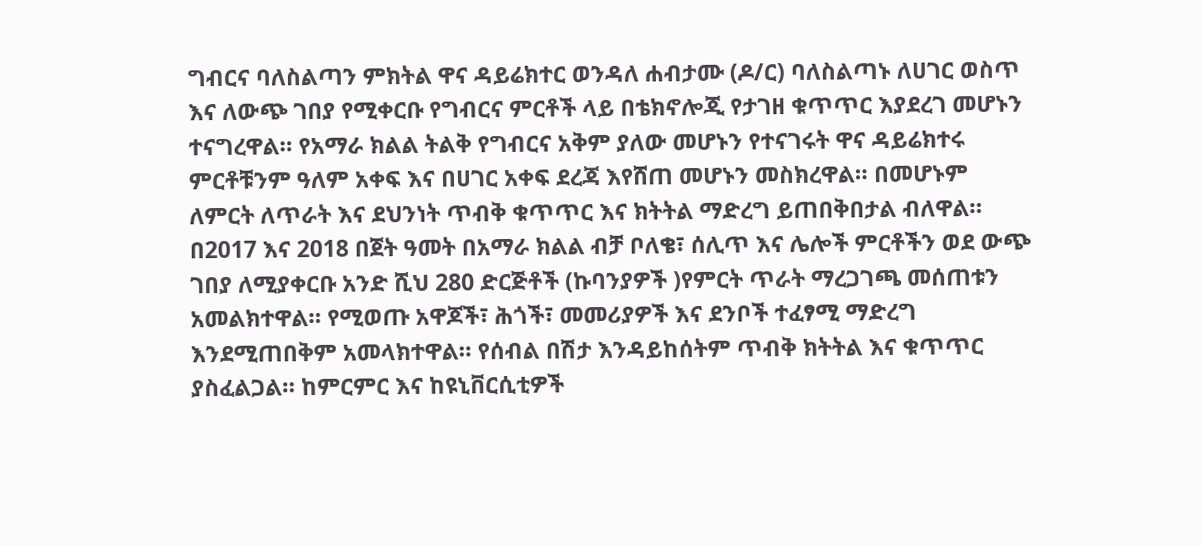ግብርና ባለስልጣን ምክትል ዋና ዳይሬክተር ወንዳለ ሐብታሙ (ዶ/ር) ባለስልጣኑ ለሀገር ወስጥ እና ለውጭ ገበያ የሚቀርቡ የግብርና ምርቶች ላይ በቴክኖሎጂ የታገዘ ቁጥጥር እያደረገ መሆኑን ተናግረዋል። የአማራ ክልል ትልቅ የግብርና አቅም ያለው መሆኑን የተናገሩት ዋና ዳይሬክተሩ ምርቶቹንም ዓለም አቀፍ እና በሀገር አቀፍ ደረጃ እየሸጠ መሆኑን መስክረዋል። በመሆኑም ለምርት ለጥራት እና ደህንነት ጥብቅ ቁጥጥር እና ክትትል ማድረግ ይጠበቅበታል ብለዋል። በ2017 እና 2018 በጀት ዓመት በአማራ ክልል ብቻ ቦለቄ፣ ሰሊጥ እና ሌሎች ምርቶችን ወደ ውጭ ገበያ ለሚያቀርቡ አንድ ሺህ 280 ድርጅቶች (ኩባንያዎች )የምርት ጥራት ማረጋገጫ መሰጠቱን አመልክተዋል። የሚወጡ አዋጆች፣ ሕጎች፣ መመሪያዎች እና ደንቦች ተፈፃሚ ማድረግ እንደሚጠበቅም አመላክተዋል። የሰብል በሽታ እንዳይከሰትም ጥብቅ ክትትል እና ቁጥጥር ያስፈልጋል። ከምርምር እና ከዩኒቨርሲቲዎች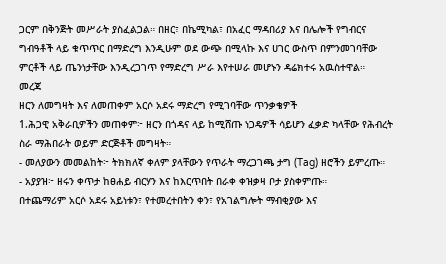ጋርም በቅንጅት መሥራት ያስፈልጋል። በዘር፣ በኬሚካል፣ በአፈር ማዳበሪያ እና በሌሎች የግብርና ግብዓቶች ላይ ቁጥጥር በማድረግ እንዲሁም ወደ ውጭ በሚላኩ እና ሀገር ውስጥ በምንመገባቸው ምርቶች ላይ ጤንነታቸው እንዲረጋገጥ የማድረግ ሥራ እየተሠራ መሆኑን ዳሬክተሩ አዉስተዋል።
መረጃ
ዘርን ለመግዛት እና ለመጠቀም አርሶ አደሩ ማድረግ የሚገባቸው ጥንቃቄዎች
1.ሕጋዊ አቅራቢዎችን መጠቀም፦ ዘርን በጎዳና ላይ ከሚሸጡ ነጋዴዎች ሳይሆን ፈቃድ ካላቸው የሕብረት ስራ ማሕበራት ወይም ድርጅቶች መግዛት።
- መለያውን መመልከት፦ ትክክለኛ ቀለም ያላቸውን የጥራት ማረጋገጫ ታግ (Tag) ዘሮችን ይምረጡ።
- አያያዝ፦ ዘሩን ቀጥታ ከፀሐይ ብርሃን እና ከእርጥበት በራቀ ቀዝቃዛ ቦታ ያስቀምጡ።
በተጨማሪም አርሶ አደሩ አይነቱን፣ የተመረተበትን ቀን፣ የአገልግሎት ማብቂያው እና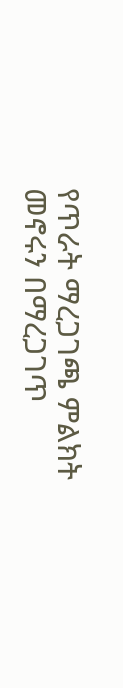የጥራት ማረጋገጫ ምልክት መኖሩን በማረጋገጥ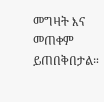መግዛት እና መጠቀም ይጠበቅበታል።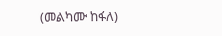(መልካሙ ከፋለ)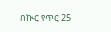በኲር የጥር 25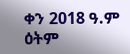ቀን 2018 ዓ.ም ዕትም